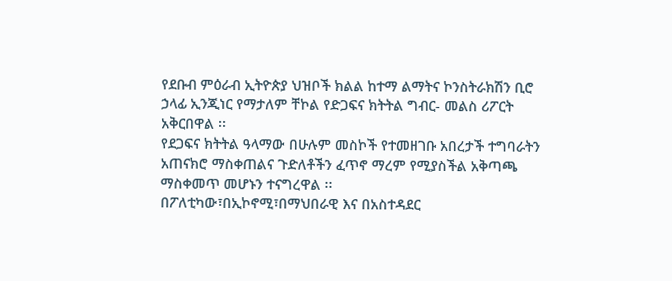የደቡብ ምዕራብ ኢትዮጵያ ህዝቦች ክልል ከተማ ልማትና ኮንስትራክሽን ቢሮ ኃላፊ ኢንጂነር የማታለም ቸኮል የድጋፍና ክትትል ግብር- መልስ ሪፖርት አቅርበዋል ፡፡
የደጋፍና ክትትል ዓላማው በሁሉም መስኮች የተመዘገቡ አበረታች ተግባራትን አጠናክሮ ማስቀጠልና ጉድለቶችን ፈጥኖ ማረም የሚያስችል አቅጣጫ ማስቀመጥ መሆኑን ተናግረዋል ፡፡
በፖለቲካው፣በኢኮኖሚ፣በማህበራዊ እና በአስተዳደር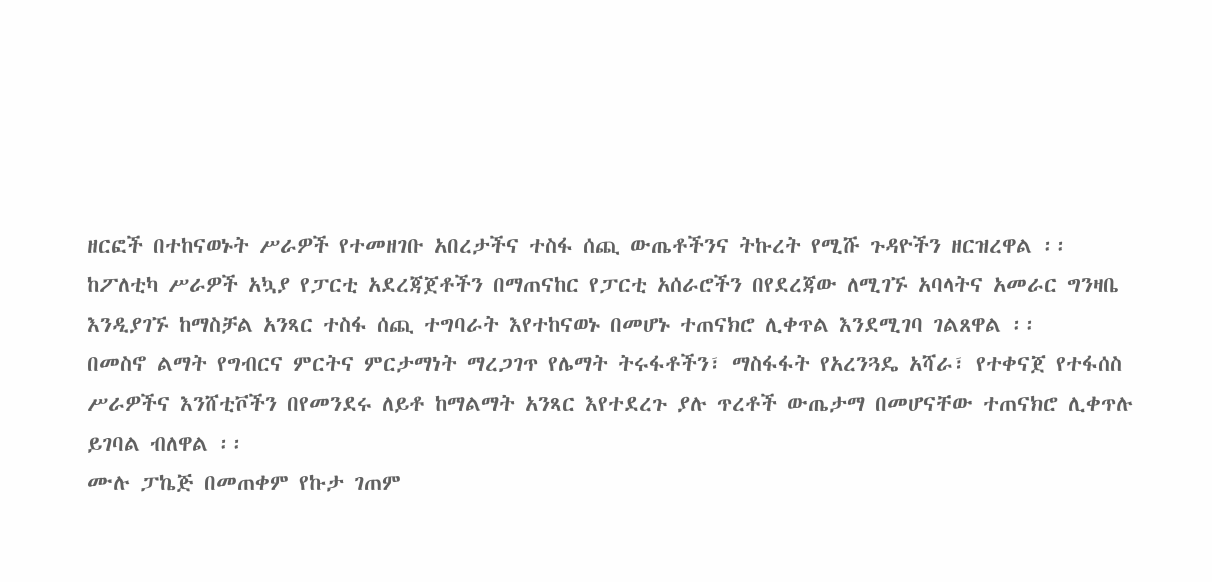ዘርፎች በተከናወኑት ሥራዎች የተመዘገቡ አበረታችና ተስፋ ሰጪ ውጤቶችንና ትኩረት የሚሹ ጉዳዮችን ዘርዝረዋል ፡፡
ከፖለቲካ ሥራዎች አኳያ የፓርቲ አደረጃጀቶችን በማጠናከር የፓርቲ አሰራሮችን በየደረጃው ለሚገኙ አባላትና አመራር ግንዛቤ እንዲያገኙ ከማስቻል አንጻር ተስፋ ሰጪ ተግባራት እየተከናወኑ በመሆኑ ተጠናክሮ ሊቀጥል እንደሚገባ ገልጸዋል ፡፡
በመስኖ ልማት የግብርና ምርትና ምርታማነት ማረጋገጥ የሌማት ትሩፋቶችን፣ ማስፋፋት የአረንጓዴ አሻራ፣ የተቀናጀ የተፋሰስ ሥራዎችና እንሸቲቮችን በየመንደሩ ለይቶ ከማልማት አንጻር እየተደረጉ ያሉ ጥረቶች ውጤታማ በመሆናቸው ተጠናክሮ ሊቀጥሉ ይገባል ብለዋል ፡፡
ሙሉ ፓኬጅ በመጠቀም የኩታ ገጠም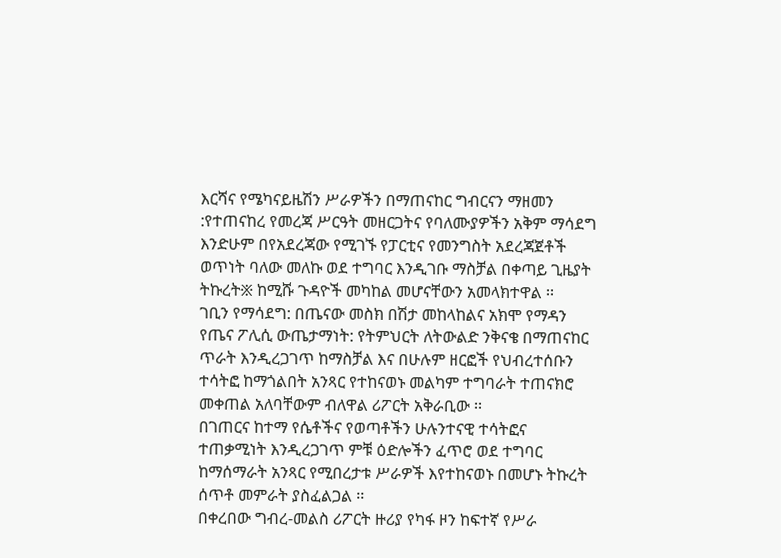እርሻና የሜካናይዜሽን ሥራዎችን በማጠናከር ግብርናን ማዘመን :የተጠናከረ የመረጃ ሥርዓት መዘርጋትና የባለሙያዎችን አቅም ማሳደግ እንድሁም በየአደረጃው የሚገኙ የፓርቲና የመንግስት አደረጃጀቶች ወጥነት ባለው መለኩ ወደ ተግባር እንዲገቡ ማስቻል በቀጣይ ጊዜያት ትኩረት፠ ከሚሹ ጉዳዮች መካከል መሆናቸውን አመላክተዋል ፡፡
ገቢን የማሳደግ: በጤናው መስክ በሽታ መከላከልና አክሞ የማዳን የጤና ፖሊሲ ውጤታማነት: የትምህርት ለትውልድ ንቅናቄ በማጠናከር ጥራት እንዲረጋገጥ ከማስቻል እና በሁሉም ዘርፎች የህብረተሰቡን ተሳትፎ ከማጎልበት አንጻር የተከናወኑ መልካም ተግባራት ተጠናክሮ መቀጠል አለባቸውም ብለዋል ሪፖርት አቅራቢው ፡፡
በገጠርና ከተማ የሴቶችና የወጣቶችን ሁሉንተናዊ ተሳትፎና ተጠቃሚነት እንዲረጋገጥ ምቹ ዕድሎችን ፈጥሮ ወደ ተግባር ከማሰማራት አንጻር የሚበረታቱ ሥራዎች እየተከናወኑ በመሆኑ ትኩረት ሰጥቶ መምራት ያስፈልጋል ፡፡
በቀረበው ግብረ-መልስ ሪፖርት ዙሪያ የካፋ ዞን ከፍተኛ የሥራ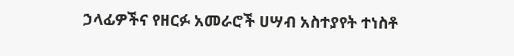ኃላፊዎችና የዘርፉ አመራሮች ሀሣብ አስተያየት ተነስቶ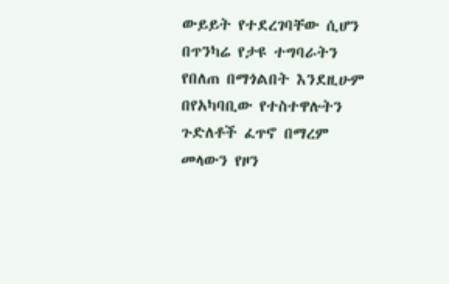ውይይት የተደረገባቸው ሲሆን በጥንካሬ የታዩ ተግባራትን የበለጠ በማጎልበት እንደዚሁም በየአካባቢው የተስተዋሉትን ጉድለቶች ፈጥኖ በማረም መላውን የዞን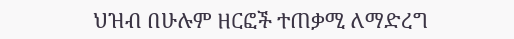ህዝብ በሁሉም ዘርፎች ተጠቃሚ ለማድረግ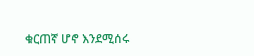ቁርጠኛ ሆኖ እንደሚሰሩ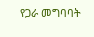የጋራ መግባባት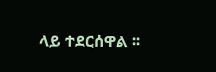ላይ ተደርሰዋል ፡፡